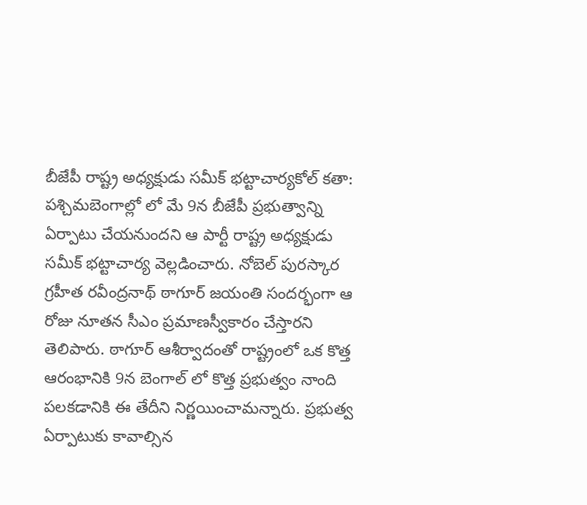బీజేపీ రాష్ట్ర అధ్యక్షుడు సమీక్ భట్టాచార్యకోల్ కతా: పశ్చిమబెంగాల్లో లో మే 9న బీజేపీ ప్రభుత్వాన్ని ఏర్పాటు చేయనుందని ఆ పార్టీ రాష్ట్ర అధ్యక్షుడు సమీక్ భట్టాచార్య వెల్లడించారు. నోబెల్ పురస్కార గ్రహీత రవీంద్రనాథ్ ఠాగూర్ జయంతి సందర్భంగా ఆ రోజు నూతన సీఎం ప్రమాణస్వీకారం చేస్తారని తెలిపారు. ఠాగూర్ ఆశీర్వాదంతో రాష్ట్రంలో ఒక కొత్త ఆరంభానికి 9న బెంగాల్ లో కొత్త ప్రభుత్వం నాంది పలకడానికి ఈ తేదీని నిర్ణయించామన్నారు. ప్రభుత్వ ఏర్పాటుకు కావాల్సిన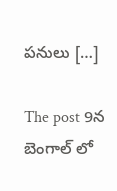పనులు […]

The post 9న బెంగాల్ లో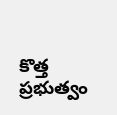కొత్త ప్రభుత్వం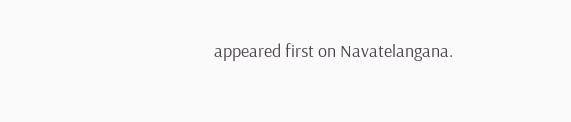appeared first on Navatelangana.